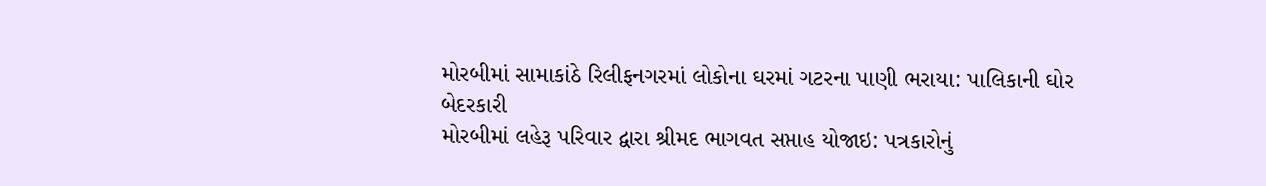મોરબીમાં સામાકાંઠે રિલીફનગરમાં લોકોના ઘરમાં ગટરના પાણી ભરાયા: પાલિકાની ઘોર બેદરકારી
મોરબીમાં લહેરૂ પરિવાર દ્વારા શ્રીમદ ભાગવત સપ્તાહ યોજાઇ: પત્રકારોનું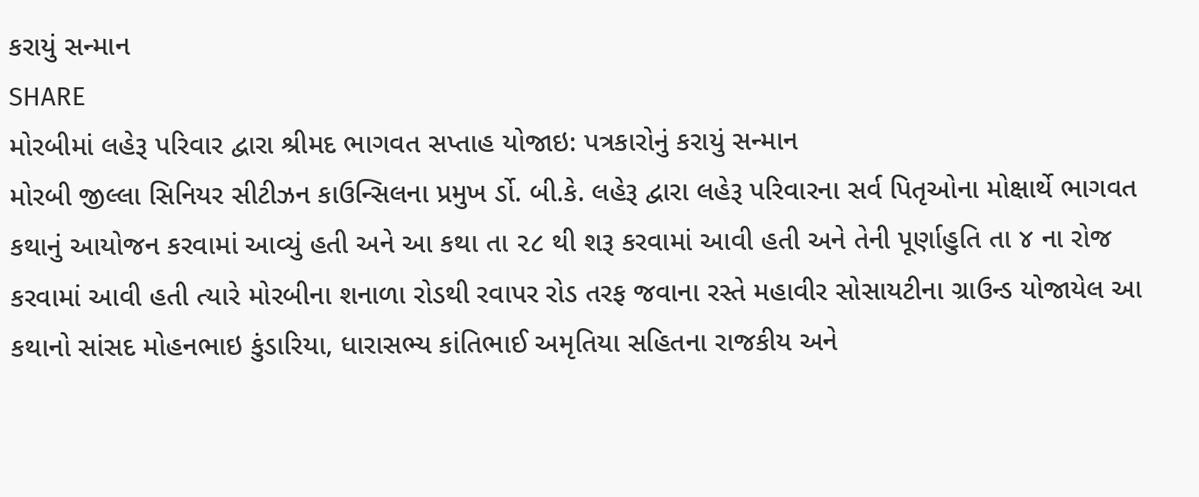કરાયું સન્માન
SHARE
મોરબીમાં લહેરૂ પરિવાર દ્વારા શ્રીમદ ભાગવત સપ્તાહ યોજાઇ: પત્રકારોનું કરાયું સન્માન
મોરબી જીલ્લા સિનિયર સીટીઝન કાઉન્સિલના પ્રમુખ ર્ડો. બી.કે. લહેરૂ દ્વારા લહેરૂ પરિવારના સર્વ પિતૃઓના મોક્ષાર્થે ભાગવત કથાનું આયોજન કરવામાં આવ્યું હતી અને આ કથા તા ૨૮ થી શરૂ કરવામાં આવી હતી અને તેની પૂર્ણાહુતિ તા ૪ ના રોજ કરવામાં આવી હતી ત્યારે મોરબીના શનાળા રોડથી રવાપર રોડ તરફ જવાના રસ્તે મહાવીર સોસાયટીના ગ્રાઉન્ડ યોજાયેલ આ કથાનો સાંસદ મોહનભાઇ કુંડારિયા, ધારાસભ્ય કાંતિભાઈ અમૃતિયા સહિતના રાજકીય અને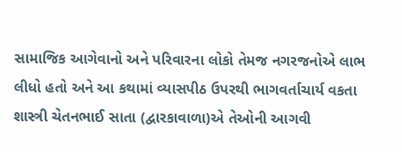સામાજિક આગેવાનો અને પરિવારના લોકો તેમજ નગરજનોએ લાભ લીધો હતો અને આ કથામાં વ્યાસપીઠ ઉપરથી ભાગવર્તાચાર્ય વકતા શાસ્ત્રી ચેતનભાઈ સાતા (દ્વારકાવાળા)એ તેઓની આગવી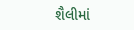શૈલીમાં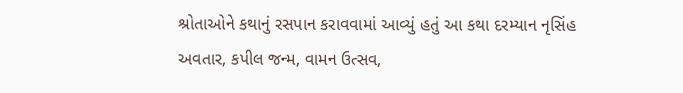શ્રોતાઓને કથાનું રસપાન કરાવવામાં આવ્યું હતું આ કથા દરમ્યાન નૃસિંહ અવતાર, કપીલ જન્મ, વામન ઉત્સવ,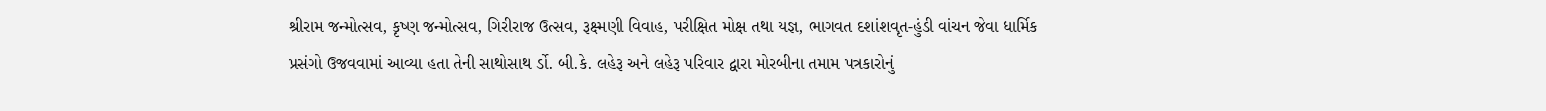શ્રીરામ જન્મોત્સવ, કૃષ્ણ જન્મોત્સવ, ગિરીરાજ ઉત્સવ, રૂક્ષ્મણી વિવાહ, પરીક્ષિત મોક્ષ તથા યજ્ઞ, ભાગવત દશાંશવૃત-હુંડી વાંચન જેવા ધાર્મિક પ્રસંગો ઉજવવામાં આવ્યા હતા તેની સાથોસાથ ર્ડો. બી.કે. લહેરૂ અને લહેરૂ પરિવાર દ્વારા મોરબીના તમામ પત્રકારોનું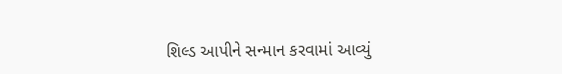શિલ્ડ આપીને સન્માન કરવામાં આવ્યું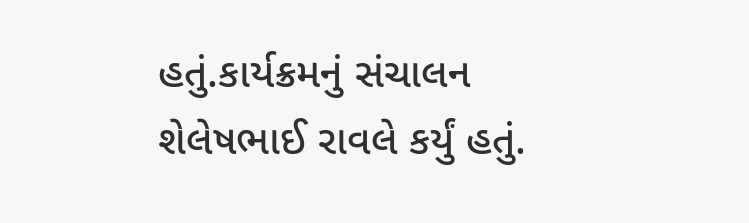હતું.કાર્યક્રમનું સંચાલન શેલેષભાઈ રાવલે કર્યું હતું.